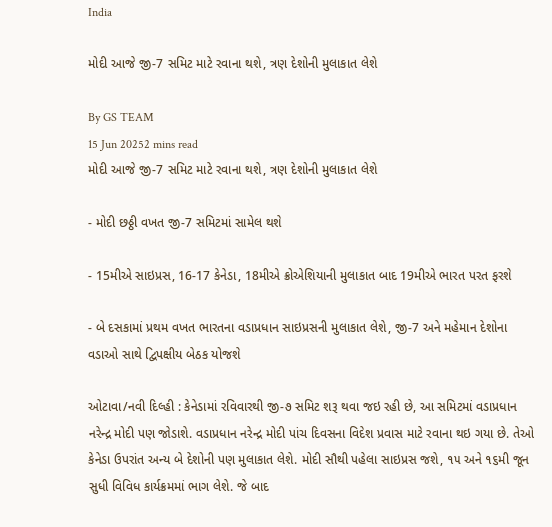India

મોદી આજે જી-7 સમિટ માટે રવાના થશે, ત્રણ દેશોની મુલાકાત લેશે

By GS TEAM
15 Jun 20252 mins read
મોદી આજે જી-7 સમિટ માટે રવાના થશે, ત્રણ દેશોની મુલાકાત લેશે

- મોદી છઠ્ઠી વખત જી-7 સમિટમાં સામેલ થશે

- 15મીએ સાઇપ્રસ, 16-17 કેનેડા, 18મીએ ક્રોએશિયાની મુલાકાત બાદ 19મીએ ભારત પરત ફરશે

- બે દસકામાં પ્રથમ વખત ભારતના વડાપ્રધાન સાઇપ્રસની મુલાકાત લેશે, જી-7 અને મહેમાન દેશોના વડાઓ સાથે દ્વિપક્ષીય બેઠક યોજશે

ઓટાવા/નવી દિલ્હી : કેનેડામાં રવિવારથી જી-૭ સમિટ શરૂ થવા જઇ રહી છે, આ સમિટમાં વડાપ્રધાન નરેન્દ્ર મોદી પણ જોડાશે. વડાપ્રધાન નરેન્દ્ર મોદી પાંચ દિવસના વિદેશ પ્રવાસ માટે રવાના થઇ ગયા છે. તેઓ કેનેડા ઉપરાંત અન્ય બે દેશોની પણ મુલાકાત લેશે. મોદી સૌથી પહેલા સાઇપ્રસ જશે, ૧૫ અને ૧૬મી જૂન સુધી વિવિધ કાર્યક્રમમાં ભાગ લેશે. જે બાદ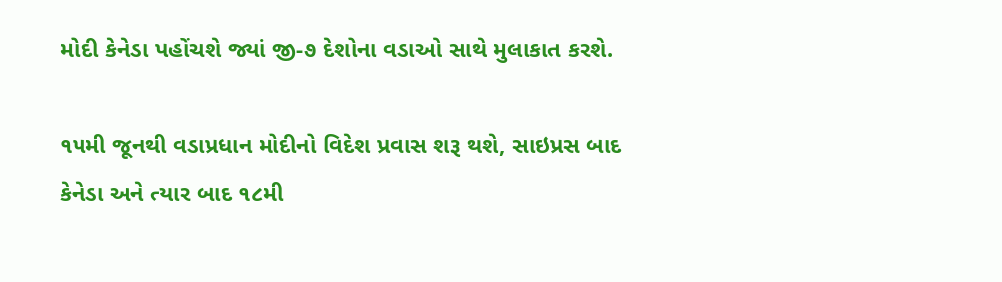મોદી કેનેડા પહોંચશે જ્યાં જી-૭ દેશોના વડાઓ સાથે મુલાકાત કરશે.

૧૫મી જૂનથી વડાપ્રધાન મોદીનો વિદેશ પ્રવાસ શરૂ થશે, સાઇપ્રસ બાદ કેનેડા અને ત્યાર બાદ ૧૮મી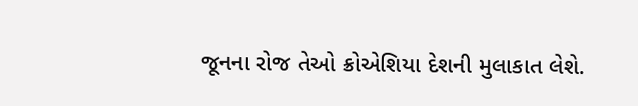જૂનના રોજ તેઓ ક્રોએશિયા દેશની મુલાકાત લેશે.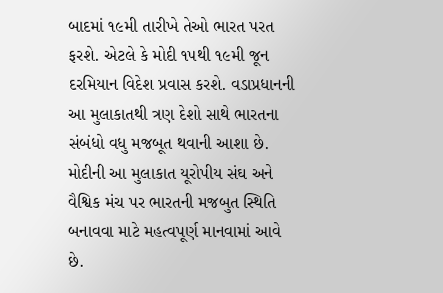બાદમાં ૧૯મી તારીખે તેઓ ભારત પરત ફરશે. એટલે કે મોદી ૧૫થી ૧૯મી જૂન દરમિયાન વિદેશ પ્રવાસ કરશે. વડાપ્રધાનની આ મુલાકાતથી ત્રણ દેશો સાથે ભારતના સંબંધો વધુ મજબૂત થવાની આશા છે. મોદીની આ મુલાકાત યૂરોપીય સંઘ અને વૈશ્વિક મંચ પર ભારતની મજબુત સ્થિતિ બનાવવા માટે મહત્વપૂર્ણ માનવામાં આવે છે.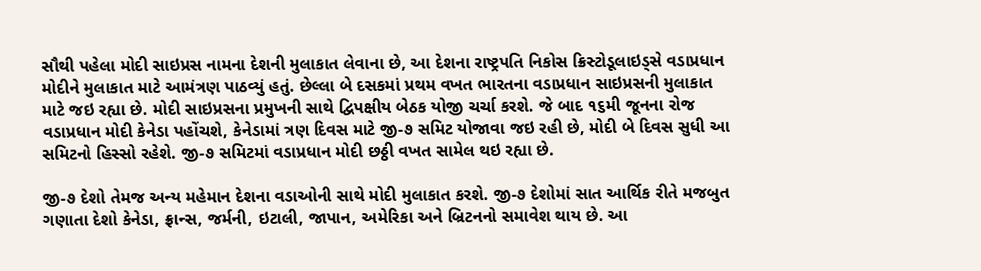સૌથી પહેલા મોદી સાઇપ્રસ નામના દેશની મુલાકાત લેવાના છે, આ દેશના રાષ્ટ્રપતિ નિકોસ ક્રિસ્ટોડૂલાઇડ્સે વડાપ્રધાન મોદીને મુલાકાત માટે આમંત્રણ પાઠવ્યું હતું. છેલ્લા બે દસકમાં પ્રથમ વખત ભારતના વડાપ્રધાન સાઇપ્રસની મુલાકાત માટે જઇ રહ્યા છે. મોદી સાઇપ્રસના પ્રમુખની સાથે દ્વિપક્ષીય બેઠક યોજી ચર્ચા કરશે. જે બાદ ૧૬મી જૂનના રોજ વડાપ્રધાન મોદી કેનેડા પહોંચશે, કેનેડામાં ત્રણ દિવસ માટે જી-૭ સમિટ યોજાવા જઇ રહી છે, મોદી બે દિવસ સુધી આ સમિટનો હિસ્સો રહેશે. જી-૭ સમિટમાં વડાપ્રધાન મોદી છઠ્ઠી વખત સામેલ થઇ રહ્યા છે.

જી-૭ દેશો તેમજ અન્ય મહેમાન દેશના વડાઓની સાથે મોદી મુલાકાત કરશે. જી-૭ દેશોમાં સાત આર્થિક રીતે મજબુત ગણાતા દેશો કેનેડા, ફ્રાન્સ, જર્મની, ઇટાલી, જાપાન, અમેરિકા અને બ્રિટનનો સમાવેશ થાય છે. આ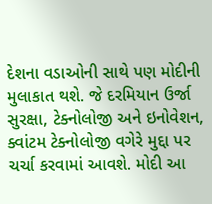દેશના વડાઓની સાથે પણ મોદીની મુલાકાત થશે. જે દરમિયાન ઉર્જા સુરક્ષા, ટેક્નોલોજી અને ઇનોવેશન, ક્વાંટમ ટેક્નોલોજી વગેરે મુદ્દા પર ચર્ચા કરવામાં આવશે. મોદી આ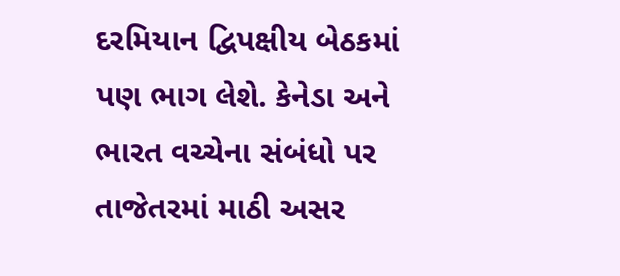દરમિયાન દ્વિપક્ષીય બેઠકમાં પણ ભાગ લેશે. કેનેડા અને ભારત વચ્ચેના સંબંધો પર તાજેતરમાં માઠી અસર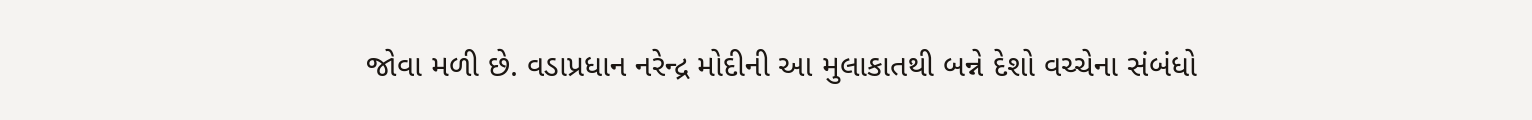જોવા મળી છે. વડાપ્રધાન નરેન્દ્ર મોદીની આ મુલાકાતથી બન્ને દેશો વચ્ચેના સંબંધો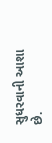સુધરવાની આશા છે.